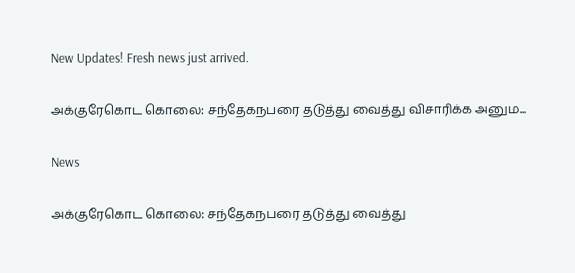New Updates! Fresh news just arrived.

அக்குரேகொட கொலை: சந்தேகநபரை தடுத்து வைத்து விசாரிக்க அனும...

News

அக்குரேகொட கொலை: சந்தேகநபரை தடுத்து வைத்து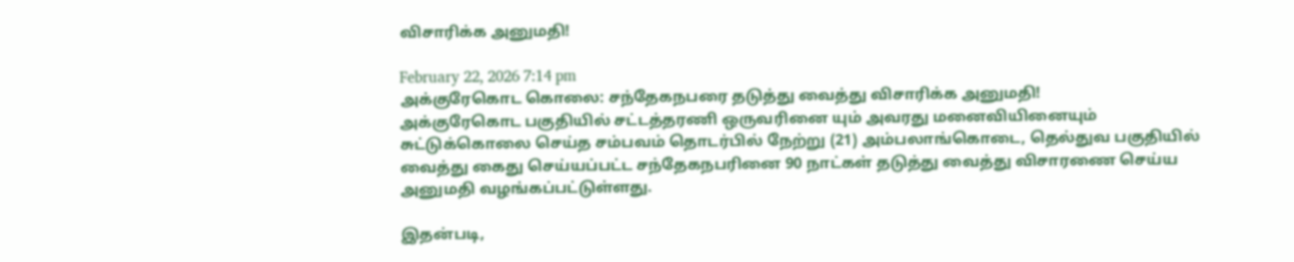விசாரிக்க அனுமதி!

February 22, 2026 7:14 pm
அக்குரேகொட கொலை: சந்தேகநபரை தடுத்து வைத்து விசாரிக்க அனுமதி!
அக்குரேகொட பகுதியில் சட்டத்தரணி ஒருவரினை யும் அவரது மனைவியினையும் சுட்டுக்கொலை செய்த சம்பவம் தொடர்பில் நேற்று (21) அம்பலாங்கொடை, தெல்துவ பகுதியில் வைத்து கைது செய்யப்பட்ட சந்தேகநபரினை 90 நாட்கள் தடுத்து வைத்து விசாரணை செய்ய அனுமதி வழங்கப்பட்டுள்ளது.

இதன்படி,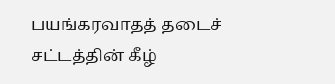பயங்கரவாதத் தடைச் சட்டத்தின் கீழ்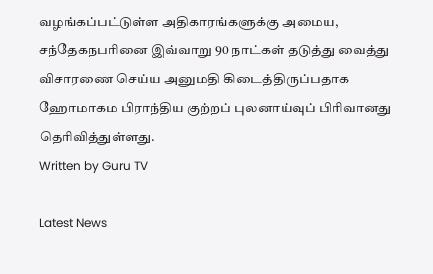வழங்கப்பட்டுள்ள அதிகாரங்களுக்கு அமைய, சந்தேகநபரினை இவ்வாறு 90 நாட்கள் தடுத்து வைத்து விசாரணை செய்ய அனுமதி கிடைத்திருப்பதாக ஹோமாகம பிராந்திய குற்றப் புலனாய்வுப் பிரிவானது தெரிவித்துள்ளது.
Written by Guru TV

Latest News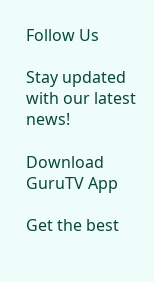Follow Us

Stay updated with our latest news!

Download GuruTV App

Get the best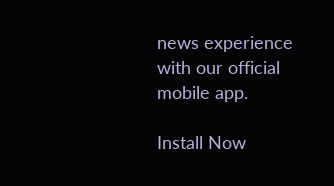news experience with our official mobile app.

Install Now